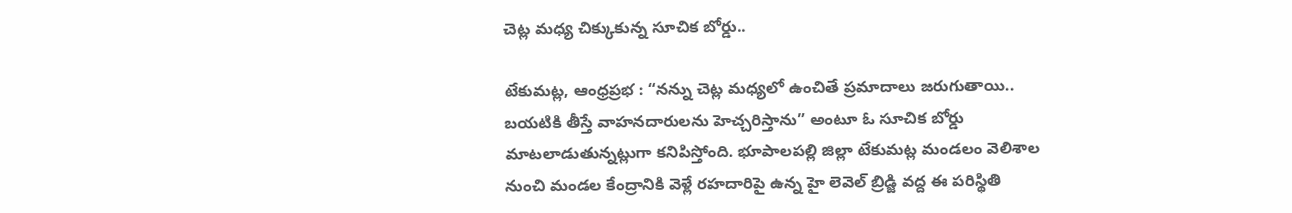చెట్ల మధ్య చిక్కుకున్న సూచిక బోర్డు..

టేకుమట్ల, ఆంధ్రప్రభ : “నన్ను చెట్ల మధ్యలో ఉంచితే ప్రమాదాలు జరుగుతాయి.. బయటికి తీస్తే వాహనదారులను హెచ్చరిస్తాను” అంటూ ఓ సూచిక బోర్డు మాటలాడుతున్నట్లుగా కనిపిస్తోంది. భూపాలపల్లి జిల్లా టేకుమట్ల మండలం వెలిశాల నుంచి మండల కేంద్రానికి వెళ్లే రహదారిపై ఉన్న హై లెవెల్ బ్రిడ్జి వద్ద ఈ పరిస్థితి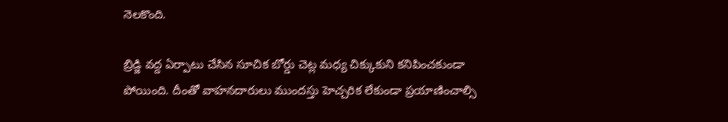నెలకొంది.

బ్రిడ్జి వద్ద ఏర్పాటు చేసిన సూచిక బోర్డు చెట్ల మధ్య చిక్కుకుని కనిపించకుండా పోయింది. దీంతో వాహనదారులు ముందస్తు హెచ్చరిక లేకుండా ప్రయాణించాల్సి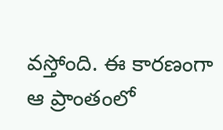వస్తోంది. ఈ కారణంగా ఆ ప్రాంతంలో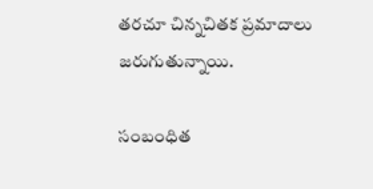తరచూ చిన్నచితక ప్రమాదాలు జరుగుతున్నాయి.

సంబంధిత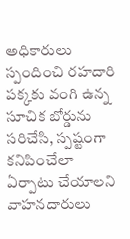అధికారులు స్పందించి రహదారి పక్కకు వంగి ఉన్న సూచిక బోర్డును సరిచేసి, స్పష్టంగా కనిపించేలా ఏర్పాటు చేయాలని వాహనదారులు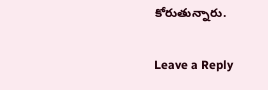కోరుతున్నారు.

Leave a Reply